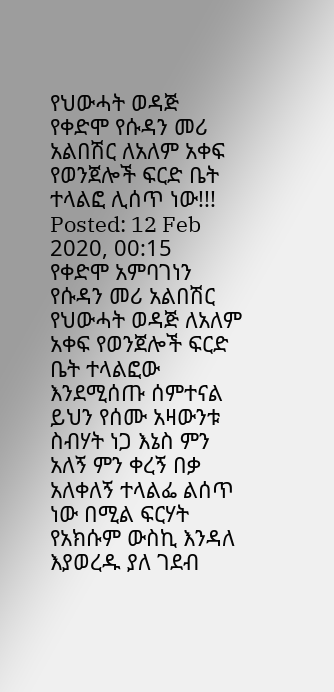የህውሓት ወዳጅ የቀድሞ የሱዳን መሪ አልበሽር ለአለም አቀፍ የወንጀሎች ፍርድ ቤት ተላልፎ ሊሰጥ ነው!!!
Posted: 12 Feb 2020, 00:15
የቀድሞ አምባገነን የሱዳን መሪ አልበሽር የህውሓት ወዳጅ ለአለም አቀፍ የወንጀሎች ፍርድ ቤት ተላልፎው እንደሚሰጡ ሰምተናል ይህን የሰሙ አዛውንቱ ስብሃት ነጋ እኔስ ምን አለኝ ምን ቀረኝ በቃ አለቀለኝ ተላልፌ ልሰጥ ነው በሚል ፍርሃት የአክሱም ውስኪ እንዳለ እያወረዱ ያለ ገደብ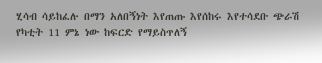ሂሳብ ሳይከፈሉ በማን አለበኝነት እየጠጡ እየሰከሩ እየተሳደቡ ጭራሽ የካቲት 11 ምኔ ነው ከፍርድ የማይስጥለኝ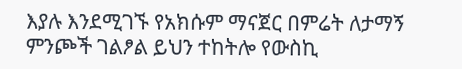እያሉ እንደሚገኙ የአክሱም ማናጀር በምሬት ለታማኝ ምንጮች ገልፆል ይህን ተከትሎ የውስኪ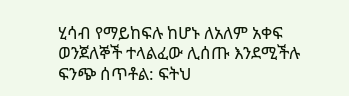ሂሳብ የማይከፍሉ ከሆኑ ለአለም አቀፍ ወንጀለኞች ተላልፈው ሊሰጡ እንደሚችሉ ፍንጭ ሰጥቶል: ፍትህ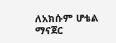ለአክሱም ሆቴል ማናጀር